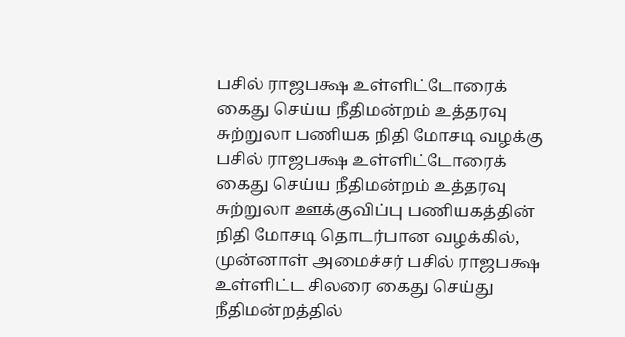பசில் ராஜபக்ஷ உள்ளிட்டோரைக் கைது செய்ய நீதிமன்றம் உத்தரவு
சுற்றுலா பணியக நிதி மோசடி வழக்கு பசில் ராஜபக்ஷ உள்ளிட்டோரைக் கைது செய்ய நீதிமன்றம் உத்தரவு சுற்றுலா ஊக்குவிப்பு பணியகத்தின் நிதி மோசடி தொடர்பான வழக்கில், முன்னாள் அமைச்சர் பசில் ராஜபக்ஷ உள்ளிட்ட சிலரை கைது செய்து நீதிமன்றத்தில்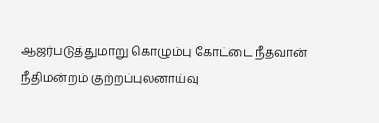ஆஜர்படுத்துமாறு கொழும்பு கோட்டை நீதவான் நீதிமன்றம் குற்றப்புலனாய்வு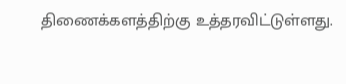திணைக்களத்திற்கு உத்தரவிட்டுள்ளது.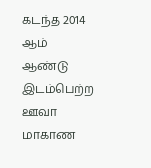கடந்த 2014 ஆம் ஆண்டு இடம்பெற்ற ஊவா மாகாண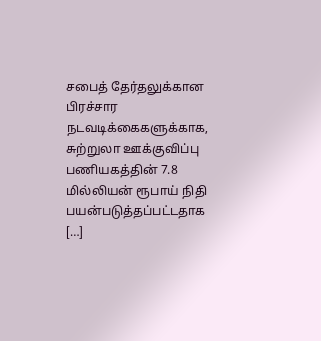சபைத் தேர்தலுக்கான பிரச்சார நடவடிக்கைகளுக்காக, சுற்றுலா ஊக்குவிப்பு பணியகத்தின் 7.8 மில்லியன் ரூபாய் நிதி பயன்படுத்தப்பட்டதாக […]